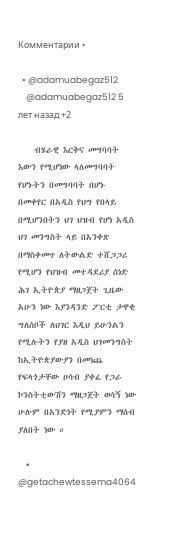Комментарии •

  • @adamuabegaz512
    @adamuabegaz512 5 лет назад +2

    ብሄራዊ እርቅና መግባባት እውን የሚሆነው ላለመግባባት የሆኑትን በመግባባት በሆኑ በመቀየር በአዲስ የህግ የበላይ በሚሆንበትን ህገ ህዝብ የሆነ አዲስ ህገ መንግስት ላይ በአንቀጽ በማስቀመጥ ለትውልድ ተሸጋጋሪ የሚሆን የህዝብ መተዳደሪያ ሰነድ ሕገ ኢትዮጵያ ማዘጋጀት ጊዜው አሁን ነው እያንዳንድ ፖርቲ ታዋቂ ግለሰቦች ለህገር እዲህ ይሁንልን የሚሉትን የያዘ አዲስ ህገመንግስት ከኢትዮጵያውያን በመነጨ የፍላጎታቸው ሀሳብ ያቀፈ የጋራ ኮንስትቲውሽን ማዘጋጀት ወሳኝ ነው ሁሉም በአንድነት የሚያምን ማሰብ ያለበት ነው ።

  • @getachewtessema4064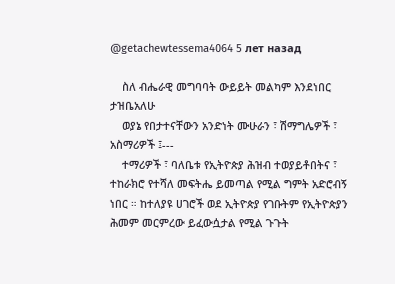@getachewtessema4064 5 лет назад

    ስለ ብሔራዊ መግባባት ውይይት መልካም እንደነበር ታዝቤአለሁ
    ወያኔ የበታተናቸውን አንድነት ሙሁራን ፣ ሽማግሌዎች ፣ አስማሪዎች ፤---
    ተማሪዎች ፣ ባለቤቱ የኢትዮጵያ ሕዝብ ተወያይቶበትና ፣ ተከራክሮ የተሻለ መፍትሔ ይመጣል የሚል ግምት አድሮብኝ ነበር ። ከተለያዩ ሀገሮች ወደ ኢትዮጵያ የገቡትም የኢትዮጵያን ሕመም መርምረው ይፈውሷታል የሚል ጉጉት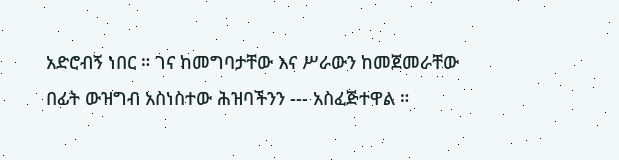አድሮብኝ ነበር ። ገና ከመግባታቸው እና ሥራውን ከመጀመራቸው በፊት ውዝግብ አስነስተው ሕዝባችንን --- አስፈጅተዋል ።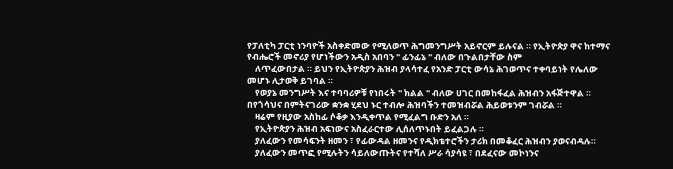የፓለቲካ ፓርቲ ነንባዮች አስቀድመው የሚለወጥ ሕግመንግሥት አይኖርም ይሉናል ። የኢትዮጵያ ዋና ከተማና የብሔሮች መኖሪያ የሆነችውን አዲስ አበባን " ፊንፊኔ " ብለው በጉልበታቸው ስም
    ለጥፈውበታል ። ይህን የኢትዮጵያን ሕዝብ ያላሳተፈ የአንድ ፓርቲ ውሳኔ ሕገወጥና ተቀባይነት የሌለው መሆኑ ሊታወቅ ይገባል ።
    የወያኔ መንግሥት እና ተባባሪዎቹ የነበሩት " ክልል " ብለው ሀገር በመከፋፈል ሕዝብን አፋጅተዋል ። በየጎሳህና በምትናገሪው ቋንቋ ሂደህ ኑር ተብሎ ሕዝባችን ተመዝብሯል ሕይወቱንም ገብሯል ።
    ዛሬም የዚያው አስከፊ ሶቆቃ እንዲቀጥል የሚፈልግ ቡድን አለ ።
    የኢትዮጵያን ሕዝብ አፍነውና አስፈራርተው ሊሰለጥኑበት ይፈልጋሉ ።
    ያለፈውን የመሳፍንት ዘመን ፣ የፊውዳል ዘመንና የዲክቴተሮችን ታሪክ በመቆፈር ሕዝብን ያወናብዳሉ።
    ያለፈውን መጥፎ የሚሉትን ሳይለውጡትና የተሻለ ሥራ ሳያሳዩ ፣ በደፈናው መኮነንና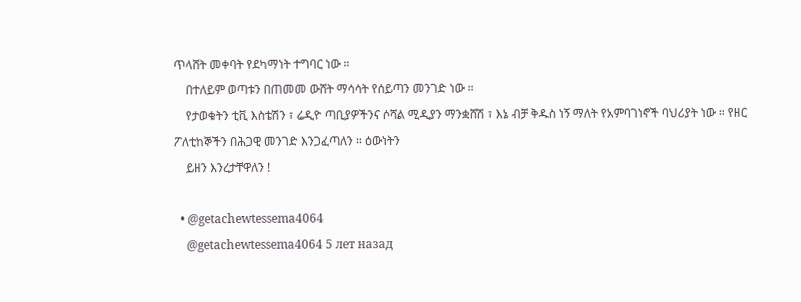ጥላሸት መቀባት የደካማነት ተግባር ነው ።
    በተለይም ወጣቱን በጠመመ ውሸት ማሳሳት የሰይጣን መንገድ ነው ።
    የታወቁትን ቲቪ እስቴሽን ፣ ሬዲዮ ጣቢያዎችንና ሶሻል ሚዲያን ማንቋሸሽ ፣ እኔ ብቻ ቅዱስ ነኝ ማለት የአምባገነኖች ባህሪያት ነው ። የዘር ፖለቲከኞችን በሕጋዊ መንገድ እንጋፈጣለን ። ዕውነትን
    ይዘን እንረታቸዋለን !

  • @getachewtessema4064
    @getachewtessema4064 5 лет назад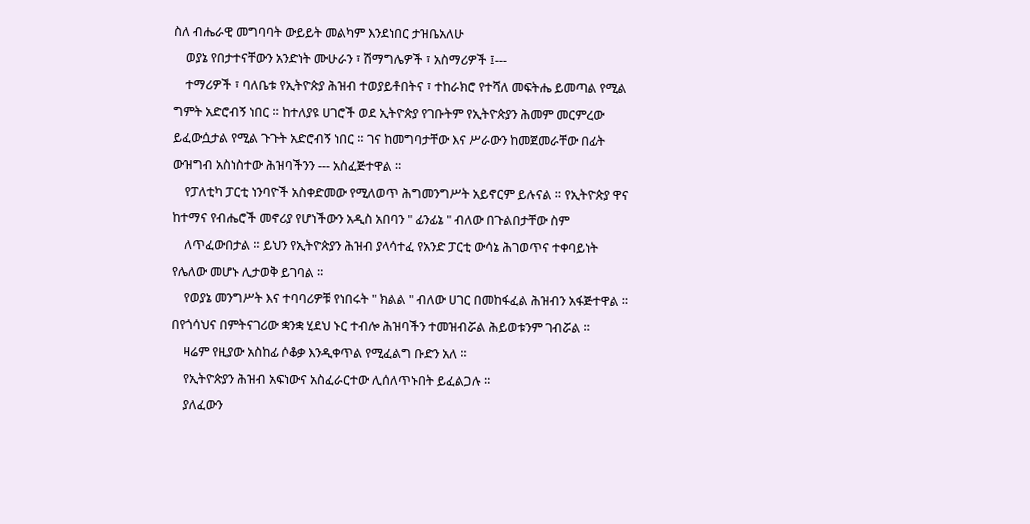ስለ ብሔራዊ መግባባት ውይይት መልካም እንደነበር ታዝቤአለሁ
    ወያኔ የበታተናቸውን አንድነት ሙሁራን ፣ ሽማግሌዎች ፣ አስማሪዎች ፤---
    ተማሪዎች ፣ ባለቤቱ የኢትዮጵያ ሕዝብ ተወያይቶበትና ፣ ተከራክሮ የተሻለ መፍትሔ ይመጣል የሚል ግምት አድሮብኝ ነበር ። ከተለያዩ ሀገሮች ወደ ኢትዮጵያ የገቡትም የኢትዮጵያን ሕመም መርምረው ይፈውሷታል የሚል ጉጉት አድሮብኝ ነበር ። ገና ከመግባታቸው እና ሥራውን ከመጀመራቸው በፊት ውዝግብ አስነስተው ሕዝባችንን --- አስፈጅተዋል ።
    የፓለቲካ ፓርቲ ነንባዮች አስቀድመው የሚለወጥ ሕግመንግሥት አይኖርም ይሉናል ። የኢትዮጵያ ዋና ከተማና የብሔሮች መኖሪያ የሆነችውን አዲስ አበባን " ፊንፊኔ " ብለው በጉልበታቸው ስም
    ለጥፈውበታል ። ይህን የኢትዮጵያን ሕዝብ ያላሳተፈ የአንድ ፓርቲ ውሳኔ ሕገወጥና ተቀባይነት የሌለው መሆኑ ሊታወቅ ይገባል ።
    የወያኔ መንግሥት እና ተባባሪዎቹ የነበሩት " ክልል " ብለው ሀገር በመከፋፈል ሕዝብን አፋጅተዋል ። በየጎሳህና በምትናገሪው ቋንቋ ሂደህ ኑር ተብሎ ሕዝባችን ተመዝብሯል ሕይወቱንም ገብሯል ።
    ዛሬም የዚያው አስከፊ ሶቆቃ እንዲቀጥል የሚፈልግ ቡድን አለ ።
    የኢትዮጵያን ሕዝብ አፍነውና አስፈራርተው ሊሰለጥኑበት ይፈልጋሉ ።
    ያለፈውን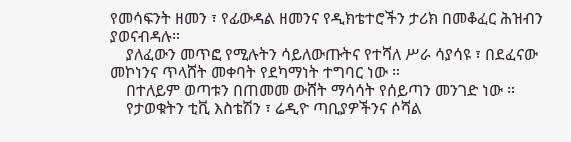የመሳፍንት ዘመን ፣ የፊውዳል ዘመንና የዲክቴተሮችን ታሪክ በመቆፈር ሕዝብን ያወናብዳሉ።
    ያለፈውን መጥፎ የሚሉትን ሳይለውጡትና የተሻለ ሥራ ሳያሳዩ ፣ በደፈናው መኮነንና ጥላሸት መቀባት የደካማነት ተግባር ነው ።
    በተለይም ወጣቱን በጠመመ ውሸት ማሳሳት የሰይጣን መንገድ ነው ።
    የታወቁትን ቲቪ እስቴሽን ፣ ሬዲዮ ጣቢያዎችንና ሶሻል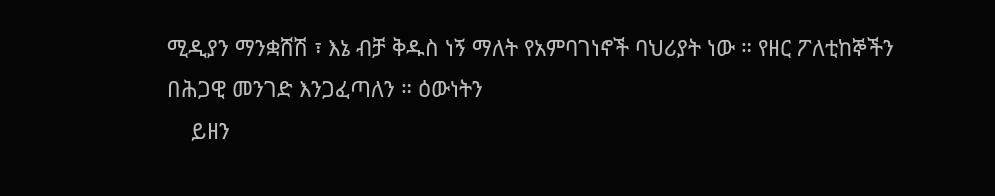ሚዲያን ማንቋሸሽ ፣ እኔ ብቻ ቅዱስ ነኝ ማለት የአምባገነኖች ባህሪያት ነው ። የዘር ፖለቲከኞችን በሕጋዊ መንገድ እንጋፈጣለን ። ዕውነትን
    ይዘን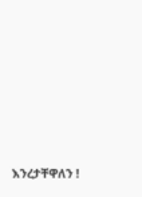እንረታቸዋለን !